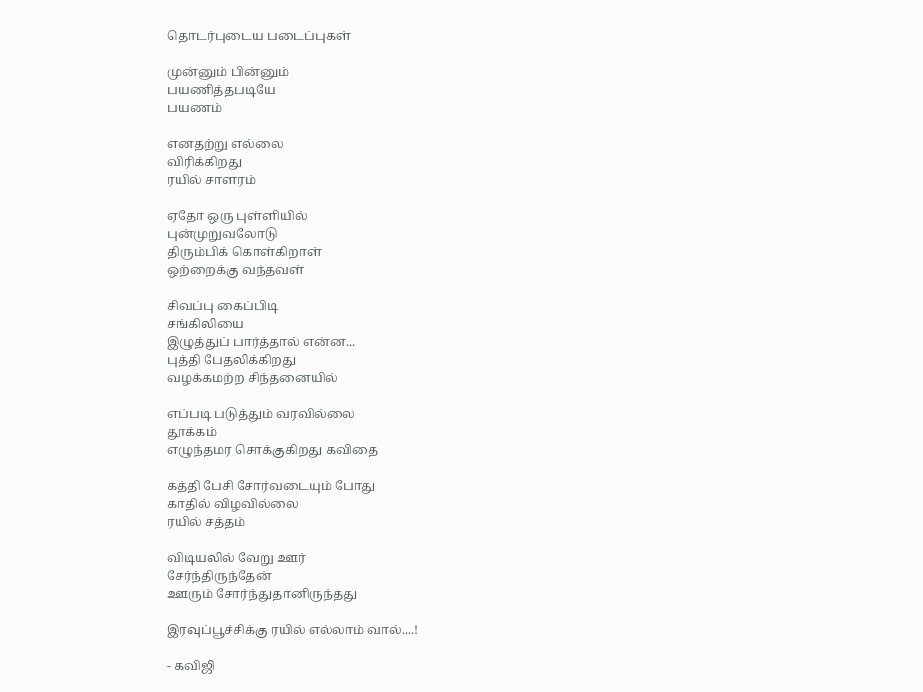தொடர்புடைய படைப்புகள்

முன்னும் பின்னும்
பயணித்தபடியே
பயணம்

எனதற்று எல்லை
விரிக்கிறது
ரயில் சாளரம்

ஏதோ ஒரு புள்ளியில்
புன்முறுவலோடு
திரும்பிக் கொள்கிறாள்
ஒற்றைக்கு வந்தவள்

சிவப்பு கைப்பிடி
சங்கிலியை
இழுத்துப் பார்த்தால் என்ன...
புத்தி பேதலிக்கிறது
வழக்கமற்ற சிந்தனையில்

எப்படி படுத்தும் வரவில்லை
தூக்கம்
எழுந்தமர சொக்குகிறது கவிதை

கத்தி பேசி சோர்வடையும் போது
காதில் விழவில்லை
ரயில் சத்தம்

விடியலில் வேறு ஊர்
சேர்ந்திருந்தேன்
ஊரும் சோர்ந்துதானிருந்தது

இரவுப்பூச்சிக்கு ரயில் எல்லாம் வால்....!

- கவிஜி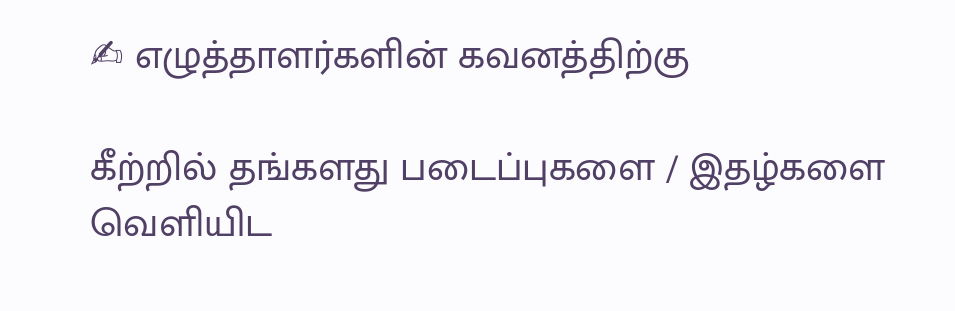✍ எழுத்தாளர்களின் கவனத்திற்கு

கீற்றில் தங்களது படைப்புகளை / இதழ்களை வெளியிட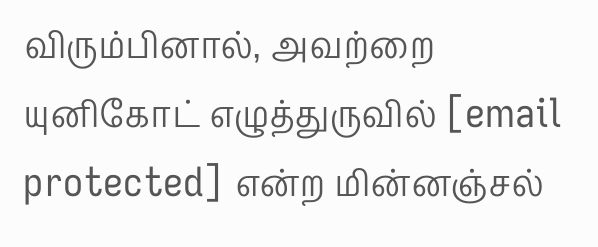விரும்பினால், அவற்றை யுனிகோட் எழுத்துருவில் [email protected] என்ற மின்னஞ்சல்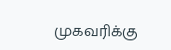முகவரிக்கு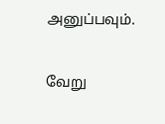அனுப்பவும்.

வேறு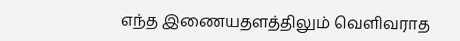எந்த இணையதளத்திலும் வெளிவராத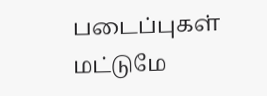படைப்புகள் மட்டுமே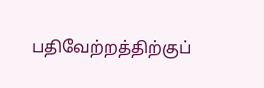பதிவேற்றத்திற்குப்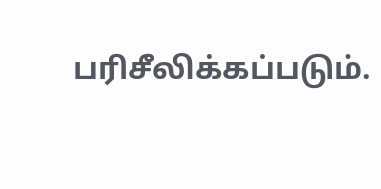பரிசீலிக்கப்படும்.